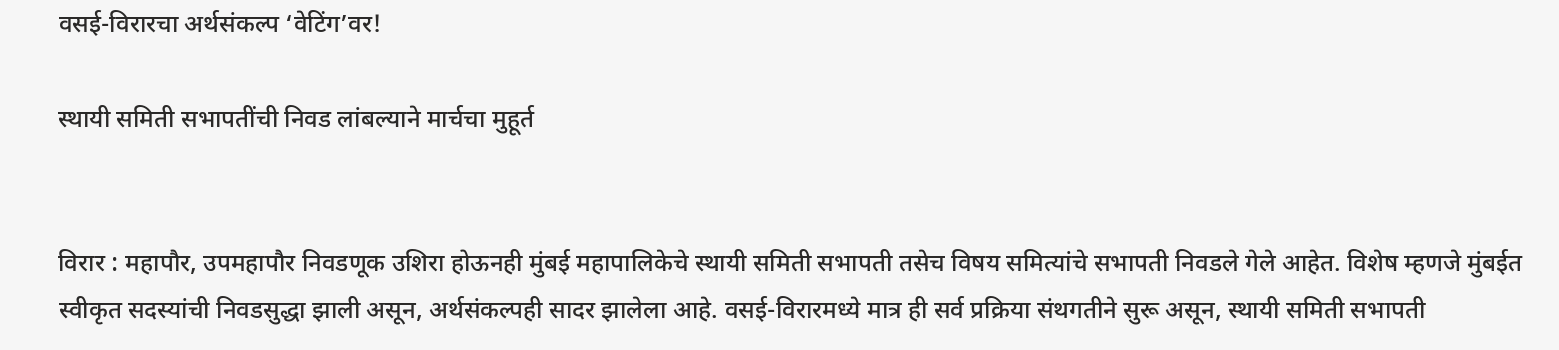वसई-विरारचा अर्थसंकल्प ‘वेटिंग’वर!

स्थायी समिती सभापतींची निवड लांबल्याने मार्चचा मुहूर्त


विरार : महापौर, उपमहापौर निवडणूक उशिरा होऊनही मुंबई महापालिकेचे स्थायी समिती सभापती तसेच विषय समित्यांचे सभापती निवडले गेले आहेत. विशेष म्हणजे मुंबईत स्वीकृत सदस्यांची निवडसुद्धा झाली असून, अर्थसंकल्पही सादर झालेला आहे. वसई-विरारमध्ये मात्र ही सर्व प्रक्रिया संथगतीने सुरू असून, स्थायी समिती सभापती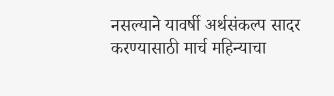नसल्याने यावर्षी अर्थसंकल्प सादर करण्यासाठी मार्च महिन्याचा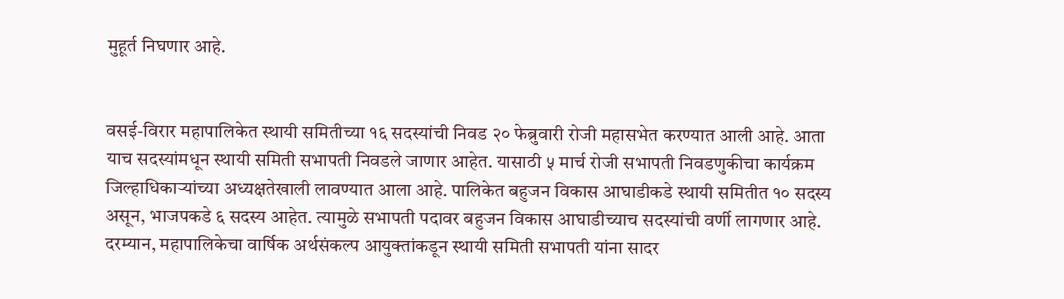मुहूर्त निघणार आहे.


वसई-विरार महापालिकेत स्थायी समितीच्या १६ सदस्यांची निवड २० फेब्रुवारी रोजी महासभेत करण्यात आली आहे. आता याच सदस्यांमधून स्थायी समिती सभापती निवडले जाणार आहेत. यासाठी ५ मार्च रोजी सभापती निवडणुकीचा कार्यक्रम जिल्हाधिकाऱ्यांच्या अध्यक्षतेखाली लावण्यात आला आहे. पालिकेत बहुजन विकास आघाडीकडे स्थायी समितीत १० सदस्य असून, भाजपकडे ६ सदस्य आहेत. त्यामुळे सभापती पदावर बहुजन विकास आघाडीच्याच सदस्यांची वर्णी लागणार आहे. दरम्यान, महापालिकेचा वार्षिक अर्थसंकल्प आयुक्तांकडून स्थायी समिती सभापती यांना सादर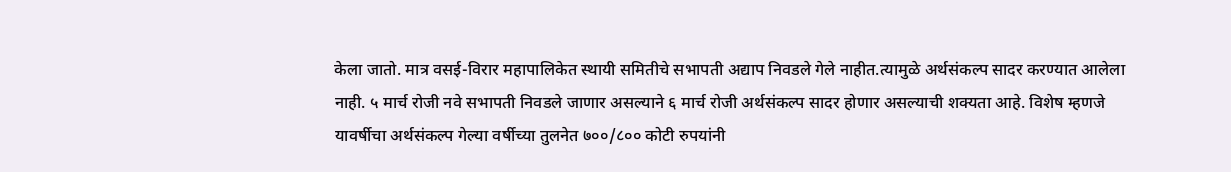केला जातो. मात्र वसई-विरार महापालिकेत स्थायी समितीचे सभापती अद्याप निवडले गेले नाहीत.त्यामुळे अर्थसंकल्प सादर करण्यात आलेला नाही. ५ मार्च रोजी नवे सभापती निवडले जाणार असल्याने ६ मार्च रोजी अर्थसंकल्प सादर होणार असल्याची शक्यता आहे. विशेष म्हणजे यावर्षीचा अर्थसंकल्प गेल्या वर्षीच्या तुलनेत ७००/८०० कोटी रुपयांनी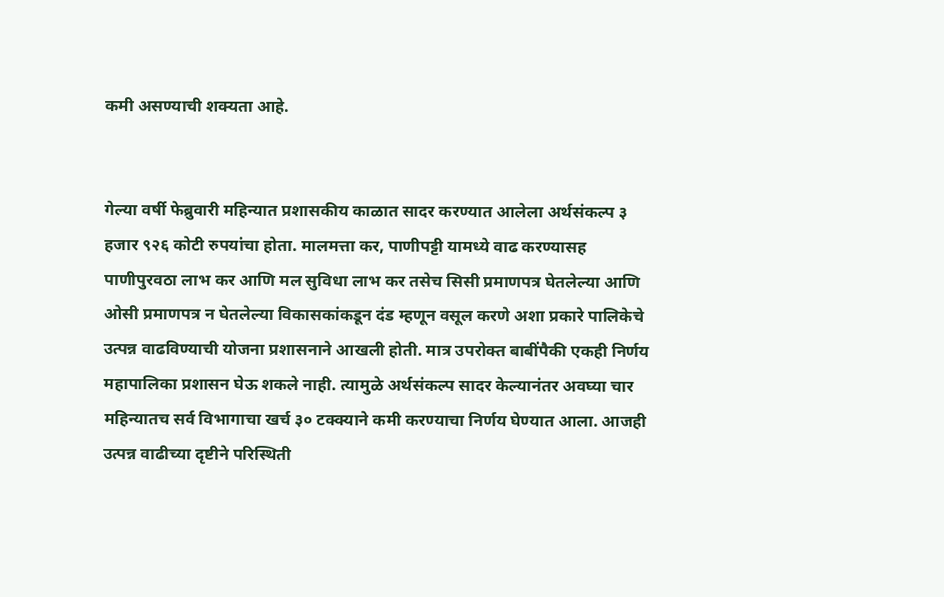कमी असण्याची शक्यता आहे.


गेल्या वर्षी फेब्रुवारी महिन्यात प्रशासकीय काळात सादर करण्यात आलेला अर्थसंकल्प ३ हजार ९२६ कोटी रुपयांचा होता. मालमत्ता कर, पाणीपट्टी यामध्ये वाढ करण्यासह पाणीपुरवठा लाभ कर आणि मल सुविधा लाभ कर तसेच सिसी प्रमाणपत्र घेतलेल्या आणि ओसी प्रमाणपत्र न घेतलेल्या विकासकांकडून दंड म्हणून वसूल करणे अशा प्रकारे पालिकेचे उत्पन्न वाढविण्याची योजना प्रशासनाने आखली होती. मात्र उपरोक्त बाबींपैकी एकही निर्णय महापालिका प्रशासन घेऊ शकले नाही. त्यामुळे अर्थसंकल्प सादर केल्यानंतर अवघ्या चार महिन्यातच सर्व विभागाचा खर्च ३० टक्क्याने कमी करण्याचा निर्णय घेण्यात आला. आजही उत्पन्न वाढीच्या दृष्टीने परिस्थिती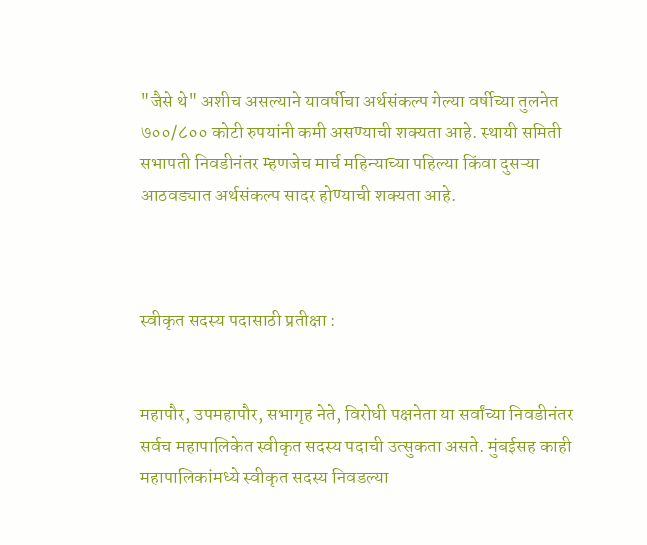"जैसे थे" अशीच असल्याने यावर्षीचा अर्थसंकल्प गेल्या वर्षीच्या तुलनेत ७००/८०० कोटी रुपयांनी कमी असण्याची शक्यता आहे. स्थायी समिती सभापती निवडीनंतर म्हणजेच मार्च महिन्याच्या पहिल्या किंवा दुसऱ्या आठवड्यात अर्थसंकल्प सादर होण्याची शक्यता आहे.



स्वीकृत सदस्य पदासाठी प्रतीक्षा :


महापौर, उपमहापौर, सभागृह नेते, विरोधी पक्षनेता या सर्वांच्या निवडीनंतर सर्वच महापालिकेत स्वीकृत सदस्य पदाची उत्सुकता असते. मुंबईसह काही महापालिकांमध्ये स्वीकृत सदस्य निवडल्या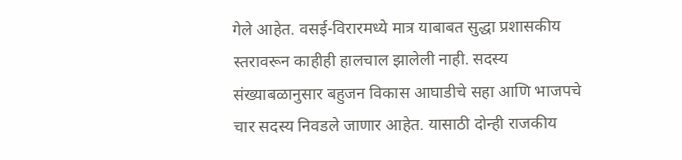गेले आहेत. वसई-विरारमध्ये मात्र याबाबत सुद्धा प्रशासकीय स्तरावरून काहीही हालचाल झालेली नाही. सदस्य संख्याबळानुसार बहुजन विकास आघाडीचे सहा आणि भाजपचे चार सदस्य निवडले जाणार आहेत. यासाठी दोन्ही राजकीय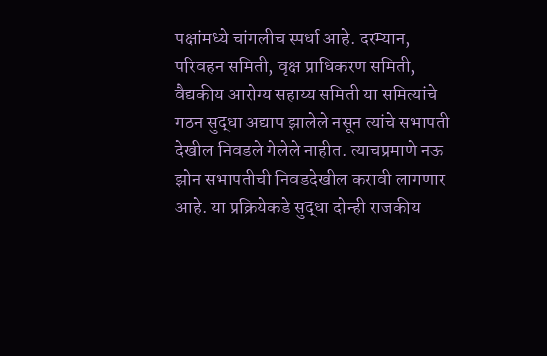पक्षांमध्ये चांगलीच स्पर्धा आहे. दरम्यान, परिवहन समिती, वृक्ष प्राधिकरण समिती, वैद्यकीय आरोग्य सहाय्य समिती या समित्यांचे गठन सुद्धा अद्याप झालेले नसून त्यांचे सभापती देखील निवडले गेलेले नाहीत. त्याचप्रमाणे नऊ झोन सभापतीची निवडदेखील करावी लागणार आहे. या प्रक्रियेकडे सुद्धा दोन्ही राजकीय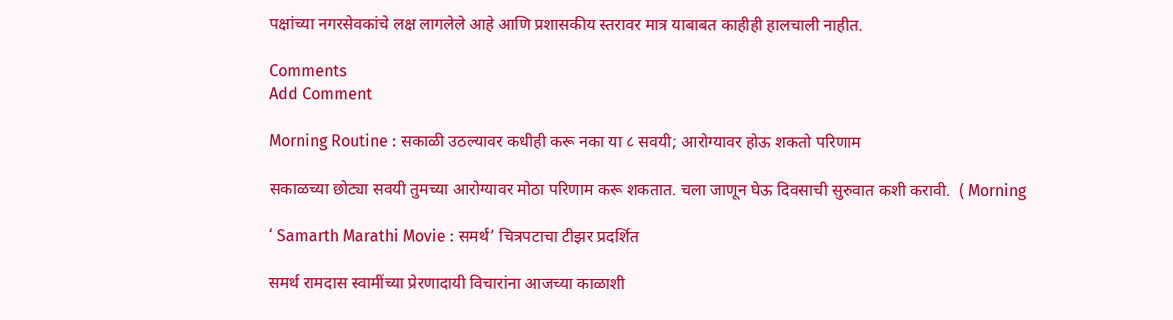पक्षांच्या नगरसेवकांचे लक्ष लागलेले आहे आणि प्रशासकीय स्तरावर मात्र याबाबत काहीही हालचाली नाहीत.

Comments
Add Comment

Morning Routine : सकाळी उठल्यावर कधीही करू नका या ८ सवयी; आरोग्यावर होऊ शकतो परिणाम

सकाळच्या छोट्या सवयी तुमच्या आरोग्यावर मोठा परिणाम करू शकतात. चला जाणून घेऊ दिवसाची सुरुवात कशी करावी.  ( Morning

‘ Samarth Marathi Movie : समर्थ’ चित्रपटाचा टीझर प्रदर्शित

समर्थ रामदास स्वामींच्या प्रेरणादायी विचारांना आजच्या काळाशी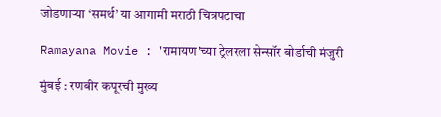जोडणाऱ्या ‘समर्थ’ या आगामी मराठी चित्रपटाचा

Ramayana Movie : 'रामायण'च्या ट्रेलरला सेन्सॉर बोर्डाची मंजुरी

मुंबई : रणबीर कपूरची मुख्य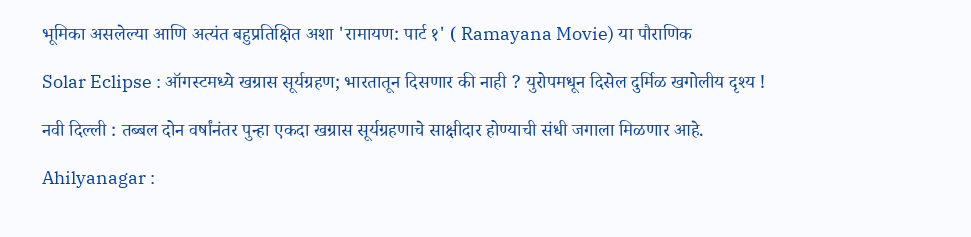भूमिका असलेल्या आणि अत्यंत बहुप्रतिक्षित अशा 'रामायण: पार्ट १' ( Ramayana Movie) या पौराणिक

Solar Eclipse : ऑगस्टमध्ये खग्रास सूर्यग्रहण; भारतातून दिसणार की नाही ? युरोपमधून दिसेल दुर्मिळ खगोलीय दृश्य !

नवी दिल्ली : तब्बल दोन वर्षांनंतर पुन्हा एकदा खग्रास सूर्यग्रहणाचे साक्षीदार होण्याची संधी जगाला मिळणार आहे.

Ahilyanagar :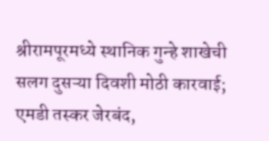श्रीरामपूरमध्ये स्थानिक गुन्हे शाखेची सलग दुसऱ्या दिवशी मोठी कारवाई; एमडी तस्कर जेरबंद,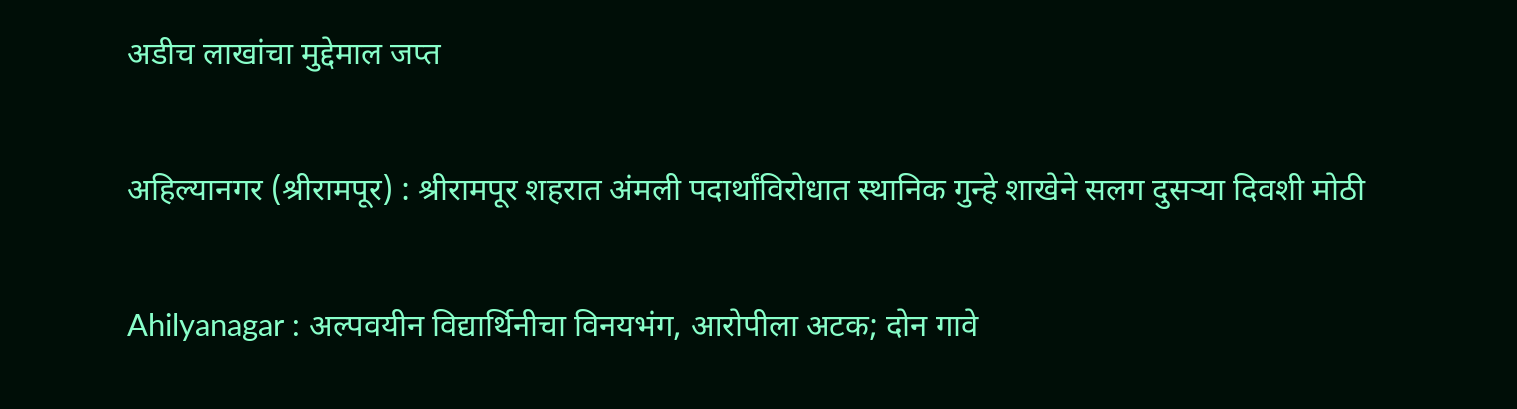अडीच लाखांचा मुद्देमाल जप्त

अहिल्यानगर (श्रीरामपूर) : श्रीरामपूर शहरात अंमली पदार्थांविरोधात स्थानिक गुन्हे शाखेने सलग दुसऱ्या दिवशी मोठी

Ahilyanagar : अल्पवयीन विद्यार्थिनीचा विनयभंग, आरोपीला अटक; दोन गावे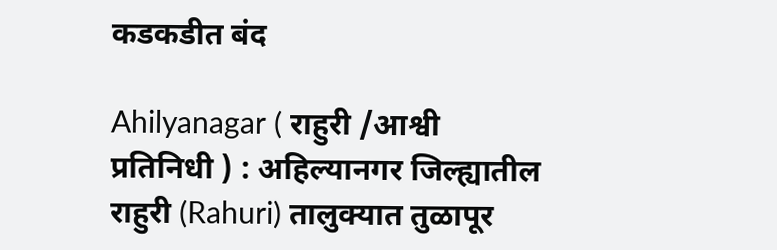कडकडीत बंद

Ahilyanagar ( राहुरी /आश्वी प्रतिनिधी ) : अहिल्यानगर जिल्ह्यातील राहुरी (Rahuri) तालुक्यात तुळापूर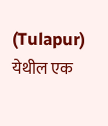(Tulapur) येथील एक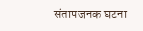संतापजनक घटना